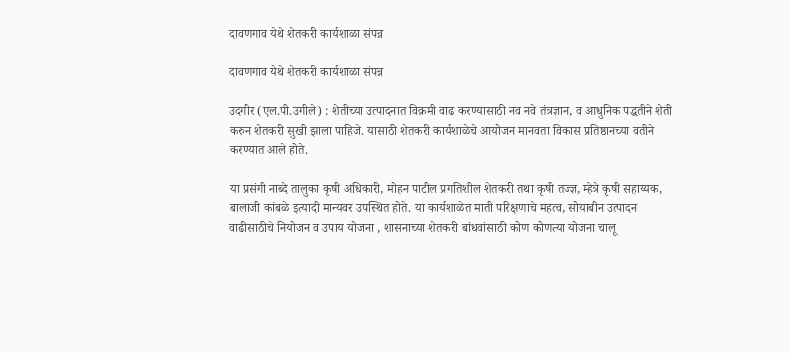दावणगाव येथे शेतकरी कार्यशाळा संपन्न

दावणगाव येथे शेतकरी कार्यशाळा संपन्न

उदगीर (एल.पी.उगीले) : शेतीच्या उत्पादनात विक्रमी वाढ करण्यासाठी नव नवे तंत्रज्ञान, व आधुनिक पद्धतीने शेती करुन शेतकरी सुखी झाला पाहिजे. यासाठी शेतकरी कार्यशाळेचे आयोजन मानवता विकास प्रतिष्ठानच्या वतीने करण्यात आले होते.

या प्रसंगी नाब्दे तालुका कृषी अधिकारी, मोहन पाटील प्रगतिशील शेतकरी तथा कृषी तज्ज्ञ, म्हेत्रे कृषी सहाय्यक, बालाजी कांबळे इत्यादी मान्यवर उपस्थित होते. या कार्यशाळेत माती परिक्षणाचे महत्व, सोयाबीन उत्पादन वाढीसाठीचे नियोजन व उपाय योजना , शासनाच्या शेतकरी बांधवांसाठी कोण कोणत्या योजना चालू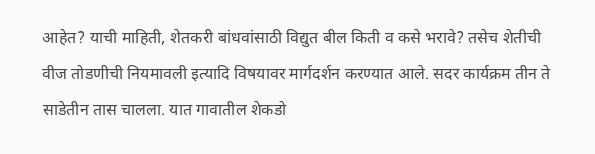आहेत? याची माहिती, शेतकरी बांधवांसाठी विद्युत बील किती व कसे भरावे? तसेच शेतीची वीज तोडणीची नियमावली इत्यादि विषयावर मार्गदर्शन करण्यात आले. सदर कार्यक्रम तीन ते साडेतीन तास चालला. यात गावातील शेकडो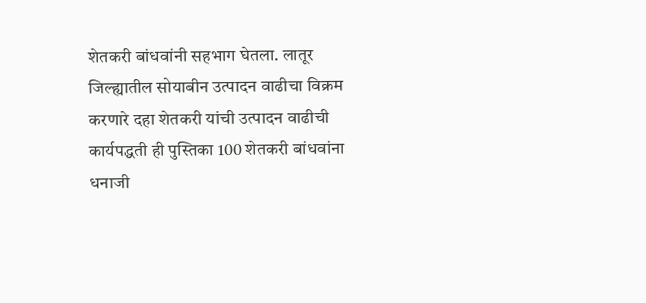शेतकरी बांधवांनी सहभाग घेतला. लातूर जिल्ह्यातील सोयाबीन उत्पादन वाढीचा विक्रम करणारे दहा शेतकरी यांची उत्पादन वाढीची कार्यपद्धती ही पुस्तिका 100 शेतकरी बांधवांना धनाजी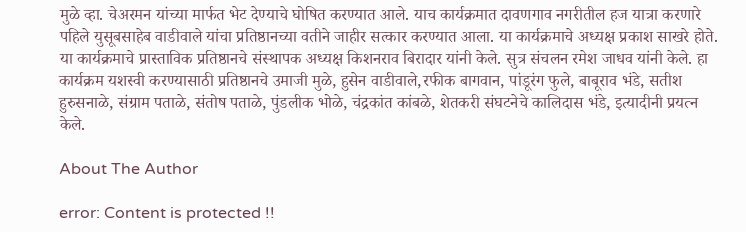मुळे व्हा. चेअरमन यांच्या मार्फत भेट देण्याचे घोषित करण्यात आले. याच कार्यक्रमात दावणगाव नगरीतील हज यात्रा करणारे पहिले युसूबसाहेब वाडीवाले यांचा प्रतिष्ठानच्या वतीने जाहीर सत्कार करण्यात आला. या कार्यक्रमाचे अध्यक्ष प्रकाश साखरे होते. या कार्यक्रमाचे प्रास्ताविक प्रतिष्ठानचे संस्थापक अध्यक्ष किशनराव बिरादार यांनी केले. सुत्र संचलन रमेश जाधव यांनी केले. हा कार्यक्रम यशस्वी करण्यासाठी प्रतिष्ठानचे उमाजी मुळे, हुसेन वाडीवाले,रफीक बागवान, पांडूरंग फुले, बाबूराव भंडे, सतीश हुरुसनाळे, संग्राम पताळे, संतोष पताळे, पुंडलीक भोळे, चंद्रकांत कांबळे, शेतकरी संघटनेचे कालिदास भंडे, इत्यादीनी प्रयत्न केले.

About The Author

error: Content is protected !!